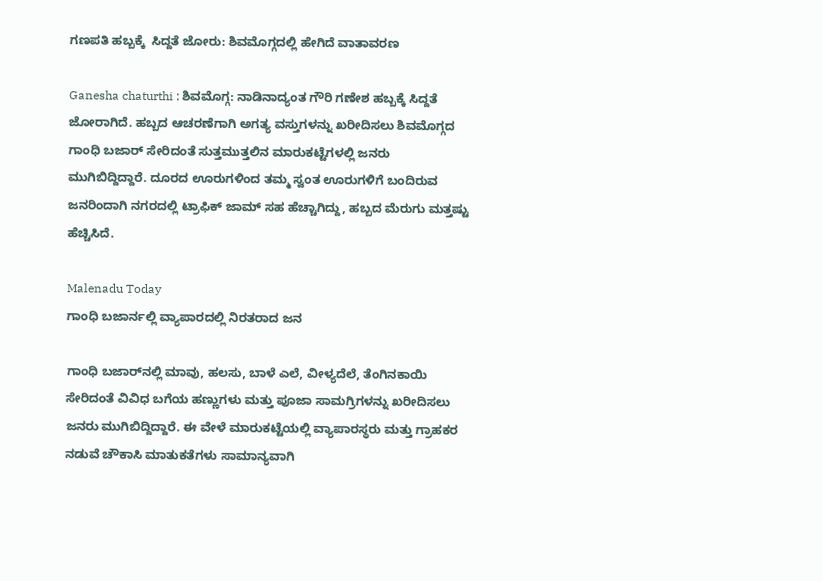ಗಣಪತಿ ಹಬ್ಬಕ್ಕೆ  ಸಿದ್ದತೆ ಜೋರು: ಶಿವಮೊಗ್ಗದಲ್ಲಿ ಹೇಗಿದೆ ವಾತಾವರಣ

Ganesha chaturthi : ಶಿವಮೊಗ್ಗ: ನಾಡಿನಾದ್ಯಂತ ಗೌರಿ ಗಣೇಶ ಹಬ್ಬಕ್ಕೆ ಸಿದ್ದತೆ ಜೋರಾಗಿದೆ. ಹಬ್ಬದ ಆಚರಣೆಗಾಗಿ ಅಗತ್ಯ ವಸ್ತುಗಳನ್ನು ಖರೀದಿಸಲು ಶಿವಮೊಗ್ಗದ ಗಾಂಧಿ ಬಜಾರ್‌ ಸೇರಿದಂತೆ ಸುತ್ತಮುತ್ತಲಿನ ಮಾರುಕಟ್ಟೆಗಳಲ್ಲಿ ಜನರು ಮುಗಿಬಿದ್ದಿದ್ದಾರೆ. ದೂರದ ಊರುಗಳಿಂದ ತಮ್ಮ ಸ್ವಂತ ಊರುಗಳಿಗೆ ಬಂದಿರುವ ಜನರಿಂದಾಗಿ ನಗರದಲ್ಲಿ ಟ್ರಾಫಿಕ್ ಜಾಮ್ ಸಹ ಹೆಚ್ಚಾಗಿದ್ದು, ಹಬ್ಬದ ಮೆರುಗು ಮತ್ತಷ್ಟು ಹೆಚ್ಚಿಸಿದೆ.

Malenadu Today
ಗಾಂಧಿ ಬಜಾರ್ನಲ್ಲಿ ವ್ಯಾಪಾರದಲ್ಲಿ ನಿರತರಾದ ಜನ

ಗಾಂಧಿ ಬಜಾರ್‌ನಲ್ಲಿ ಮಾವು, ಹಲಸು, ಬಾಳೆ ಎಲೆ, ವೀಳ್ಯದೆಲೆ, ತೆಂಗಿನಕಾಯಿ ಸೇರಿದಂತೆ ವಿವಿಧ ಬಗೆಯ ಹಣ್ಣುಗಳು ಮತ್ತು ಪೂಜಾ ಸಾಮಗ್ರಿಗಳನ್ನು ಖರೀದಿಸಲು ಜನರು ಮುಗಿಬಿದ್ದಿದ್ದಾರೆ. ಈ ವೇಳೆ ಮಾರುಕಟ್ಟೆಯಲ್ಲಿ ವ್ಯಾಪಾರಸ್ಥರು ಮತ್ತು ಗ್ರಾಹಕರ ನಡುವೆ ಚೌಕಾಸಿ ಮಾತುಕತೆಗಳು ಸಾಮಾನ್ಯವಾಗಿ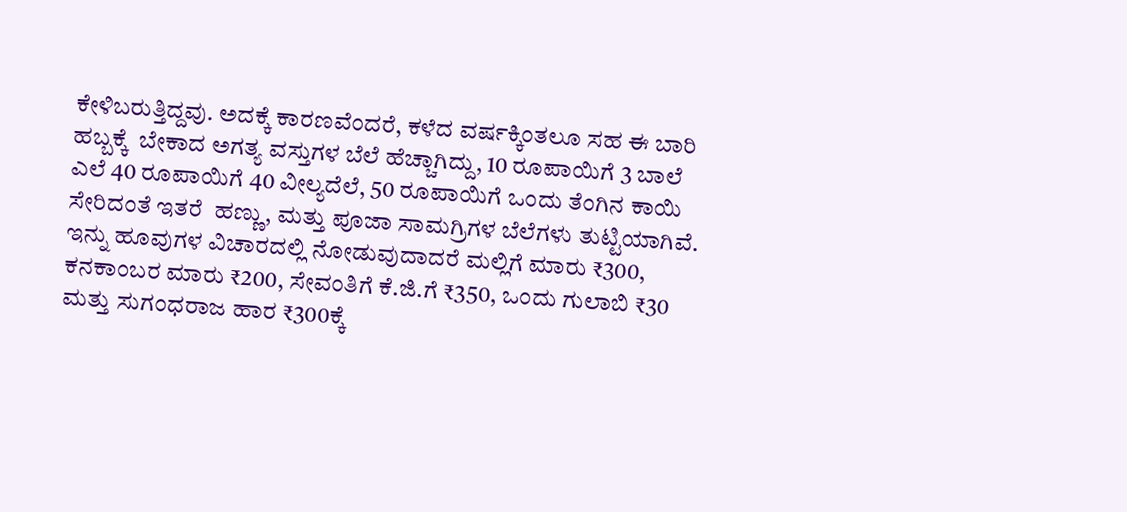ಕೇಳಿಬರುತ್ತಿದ್ದವು. ಅದಕ್ಕೆ ಕಾರಣವೆಂದರೆ, ಕಳೆದ ವರ್ಷಕ್ಕಿಂತಲೂ ಸಹ ಈ ಬಾರಿ ಹಬ್ಬಕ್ಕೆ  ಬೇಕಾದ ಅಗತ್ಯ ವಸ್ತುಗಳ ಬೆಲೆ ಹೆಚ್ಚಾಗಿದ್ದು, 10 ರೂಪಾಯಿಗೆ 3 ಬಾಲೆ ಎಲೆ 40 ರೂಪಾಯಿಗೆ 40 ವೀಲ್ಯದೆಲೆ, 50 ರೂಪಾಯಿಗೆ ಒಂದು ತೆಂಗಿನ ಕಾಯಿ ಸೇರಿದಂತೆ ಇತರೆ  ಹಣ್ಣು, ಮತ್ತು ಪೂಜಾ ಸಾಮಗ್ರಿಗಳ ಬೆಲೆಗಳು ತುಟ್ಟಿಯಾಗಿವೆ. ಇನ್ನು ಹೂವುಗಳ ವಿಚಾರದಲ್ಲಿ ನೋಡುವುದಾದರೆ ಮಲ್ಲಿಗೆ ಮಾರು ₹300, ಕನಕಾಂಬರ ಮಾರು ₹200, ಸೇವಂತಿಗೆ ಕೆ.ಜಿ.ಗೆ ₹350, ಒಂದು ಗುಲಾಬಿ ₹30 ಮತ್ತು ಸುಗಂಧರಾಜ ಹಾರ ₹300ಕ್ಕೆ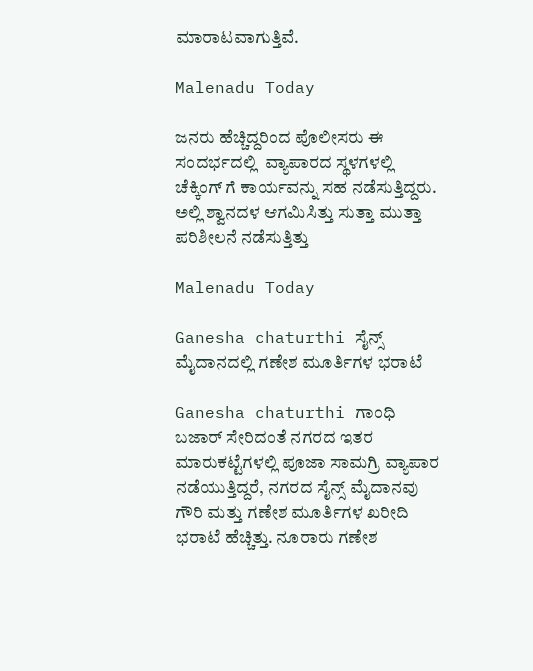ಮಾರಾಟವಾಗುತ್ತಿವೆ.

Malenadu Today

ಜನರು ಹೆಚ್ಚಿದ್ದರಿಂದ ಪೊಲೀಸರು ಈ  ಸಂದರ್ಭದಲ್ಲಿ  ವ್ಯಾಪಾರದ ಸ್ಥಳಗಳಲ್ಲಿ ಚೆಕ್ಕಿಂಗ್ ಗೆ ಕಾರ್ಯವನ್ನು ಸಹ ನಡೆಸುತ್ತಿದ್ದರು. ಅಲ್ಲಿ ಶ್ವಾನದಳ ಆಗಮಿಸಿತ್ತು ಸುತ್ತಾ ಮುತ್ತಾ ಪರಿಶೀಲನೆ ನಡೆಸುತ್ತಿತ್ತು

Malenadu Today

Ganesha chaturthi ಸೈನ್ಸ್ ಮೈದಾನದಲ್ಲಿ ಗಣೇಶ ಮೂರ್ತಿಗಳ ಭರಾಟೆ

Ganesha chaturthi ಗಾಂಧಿ ಬಜಾರ್ ಸೇರಿದಂತೆ ನಗರದ ಇತರ ಮಾರುಕಟ್ಟೆಗಳಲ್ಲಿ ಪೂಜಾ ಸಾಮಗ್ರಿ ವ್ಯಾಪಾರ ನಡೆಯುತ್ತಿದ್ದರೆ, ನಗರದ ಸೈನ್ಸ್ ಮೈದಾನವು ಗೌರಿ ಮತ್ತು ಗಣೇಶ ಮೂರ್ತಿಗಳ ಖರೀದಿ ಭರಾಟೆ ಹೆಚ್ಚಿತ್ತು. ನೂರಾರು ಗಣೇಶ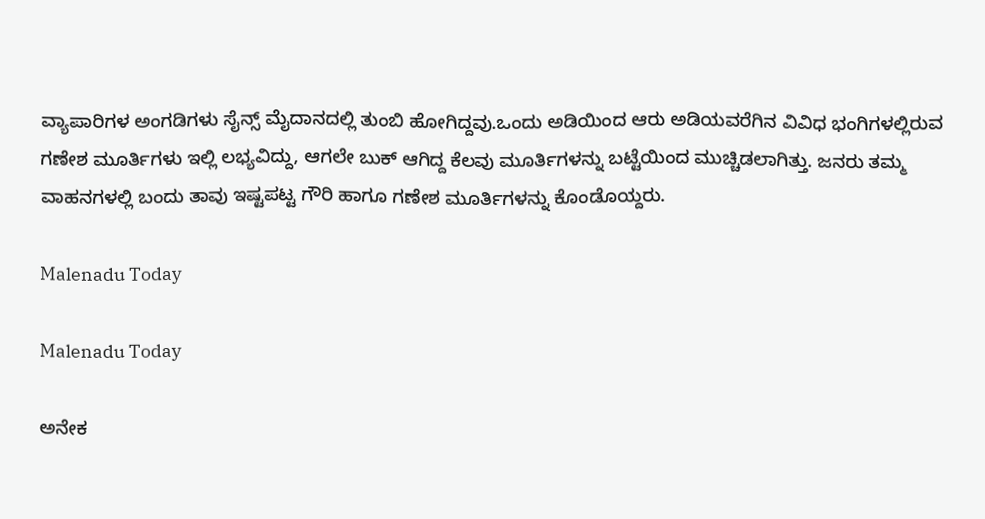ವ್ಯಾಪಾರಿಗಳ ಅಂಗಡಿಗಳು ಸೈನ್ಸ್ ಮೈದಾನದಲ್ಲಿ ತುಂಬಿ ಹೋಗಿದ್ದವು.ಒಂದು ಅಡಿಯಿಂದ ಆರು ಅಡಿಯವರೆಗಿನ ವಿವಿಧ ಭಂಗಿಗಳಲ್ಲಿರುವ ಗಣೇಶ ಮೂರ್ತಿಗಳು ಇಲ್ಲಿ ಲಭ್ಯವಿದ್ದು, ಆಗಲೇ ಬುಕ್ ಆಗಿದ್ದ ಕೆಲವು ಮೂರ್ತಿಗಳನ್ನು ಬಟ್ಟೆಯಿಂದ ಮುಚ್ಚಿಡಲಾಗಿತ್ತು. ಜನರು ತಮ್ಮ ವಾಹನಗಳಲ್ಲಿ ಬಂದು ತಾವು ಇಷ್ಟಪಟ್ಟ ಗೌರಿ ಹಾಗೂ ಗಣೇಶ ಮೂರ್ತಿಗಳನ್ನು ಕೊಂಡೊಯ್ದರು.

Malenadu Today

Malenadu Today

ಅನೇಕ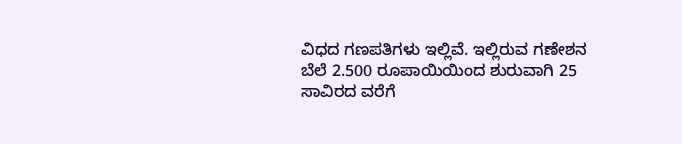ವಿಧದ ಗಣಪತಿಗಳು ಇಲ್ಲಿವೆ. ಇಲ್ಲಿರುವ ಗಣೇಶನ ಬೆಲೆ 2.500 ರೂಪಾಯಿಯಿಂದ ಶುರುವಾಗಿ 25 ಸಾವಿರದ ವರೆಗೆ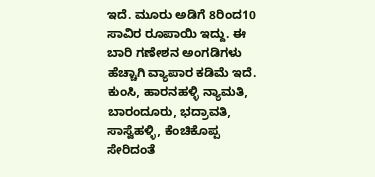ಇದೆ. ಮೂರು ಅಡಿಗೆ 8ರಿಂದ10 ಸಾವಿರ ರೂಪಾಯಿ ಇದ್ದು. ಈ ಬಾರಿ ಗಣೇಶನ ಅಂಗಡಿಗಳು ಹೆಚ್ಚಾಗಿ ವ್ಯಾಪಾರ ಕಡಿಮೆ ಇದೆ. ಕುಂಸಿ, ಹಾರನಹಳ್ಳಿ ನ್ಯಾಮತಿ, ಬಾರಂದೂರು, ಭದ್ರಾವತಿ, ಸಾಸ್ವೆಹಳ್ಳಿ, ಕೆಂಚಿಕೊಪ್ಪ ಸೇರಿದಂತೆ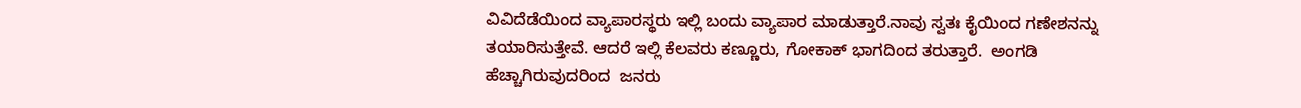ವಿವಿದೆಡೆಯಿಂದ ವ್ಯಾಪಾರಸ್ಥರು ಇಲ್ಲಿ ಬಂದು ವ್ಯಾಪಾರ ಮಾಡುತ್ತಾರೆ.ನಾವು ಸ್ವತಃ ಕೈಯಿಂದ ಗಣೇಶನನ್ನು ತಯಾರಿಸುತ್ತೇವೆ. ಆದರೆ ಇಲ್ಲಿ ಕೆಲವರು ಕಣ್ಣೂರು, ಗೋಕಾಕ್ ಭಾಗದಿಂದ ತರುತ್ತಾರೆ.  ಅಂಗಡಿ ಹೆಚ್ಚಾಗಿರುವುದರಿಂದ  ಜನರು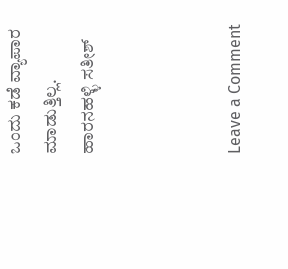ಒಂದು ಕಡೆ ವ್ಯಾಪಾರ ಮಾಡುತ್ತಿಲ್ಲ.  ಹಾರನಹಳ್ಳಿ ಸತೀಶ್



Leave a Comment